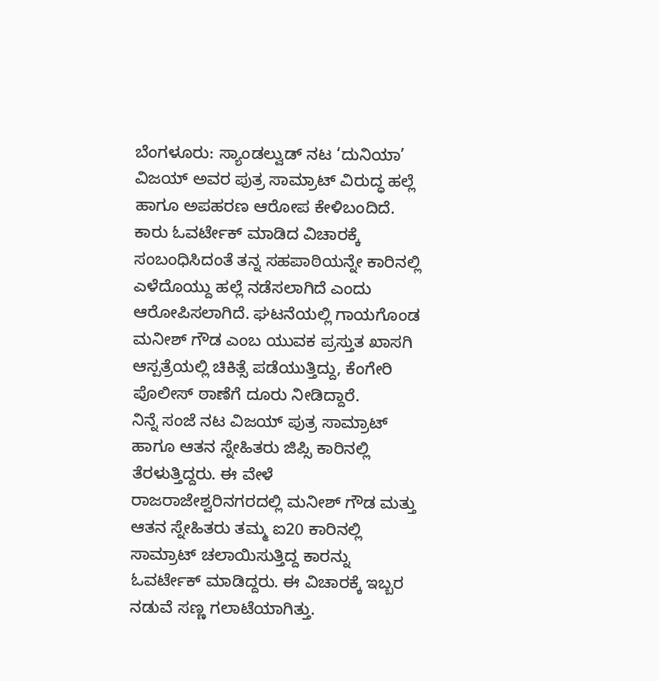ಬೆಂಗಳೂರು: ಸ್ಯಾಂಡಲ್ವುಡ್ ನಟ ‘ದುನಿಯಾ’ ವಿಜಯ್ ಅವರ ಪುತ್ರ ಸಾಮ್ರಾಟ್ ವಿರುದ್ಧ ಹಲ್ಲೆ ಹಾಗೂ ಅಪಹರಣ ಆರೋಪ ಕೇಳಿಬಂದಿದೆ. ಕಾರು ಓವರ್ಟೇಕ್ ಮಾಡಿದ ವಿಚಾರಕ್ಕೆ ಸಂಬಂಧಿಸಿದಂತೆ ತನ್ನ ಸಹಪಾಠಿಯನ್ನೇ ಕಾರಿನಲ್ಲಿ ಎಳೆದೊಯ್ದು ಹಲ್ಲೆ ನಡೆಸಲಾಗಿದೆ ಎಂದು ಆರೋಪಿಸಲಾಗಿದೆ. ಘಟನೆಯಲ್ಲಿ ಗಾಯಗೊಂಡ ಮನೀಶ್ ಗೌಡ ಎಂಬ ಯುವಕ ಪ್ರಸ್ತುತ ಖಾಸಗಿ ಆಸ್ಪತ್ರೆಯಲ್ಲಿ ಚಿಕಿತ್ಸೆ ಪಡೆಯುತ್ತಿದ್ದು, ಕೆಂಗೇರಿ ಪೊಲೀಸ್ ಠಾಣೆಗೆ ದೂರು ನೀಡಿದ್ದಾರೆ.
ನಿನ್ನೆ ಸಂಜೆ ನಟ ವಿಜಯ್ ಪುತ್ರ ಸಾಮ್ರಾಟ್ ಹಾಗೂ ಆತನ ಸ್ನೇಹಿತರು ಜಿಪ್ಸಿ ಕಾರಿನಲ್ಲಿ ತೆರಳುತ್ತಿದ್ದರು. ಈ ವೇಳೆ ರಾಜರಾಜೇಶ್ವರಿನಗರದಲ್ಲಿ ಮನೀಶ್ ಗೌಡ ಮತ್ತು ಆತನ ಸ್ನೇಹಿತರು ತಮ್ಮ ಐ20 ಕಾರಿನಲ್ಲಿ ಸಾಮ್ರಾಟ್ ಚಲಾಯಿಸುತ್ತಿದ್ದ ಕಾರನ್ನು ಓವರ್ಟೇಕ್ ಮಾಡಿದ್ದರು. ಈ ವಿಚಾರಕ್ಕೆ ಇಬ್ಬರ ನಡುವೆ ಸಣ್ಣ ಗಲಾಟೆಯಾಗಿತ್ತು.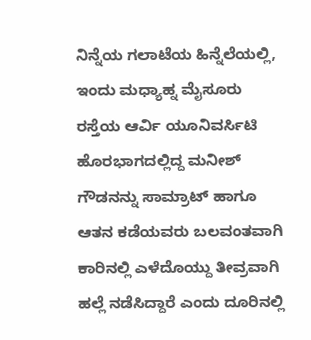ನಿನ್ನೆಯ ಗಲಾಟೆಯ ಹಿನ್ನೆಲೆಯಲ್ಲಿ, ಇಂದು ಮಧ್ಯಾಹ್ನ ಮೈಸೂರು ರಸ್ತೆಯ ಆರ್ವಿ ಯೂನಿವರ್ಸಿಟಿ ಹೊರಭಾಗದಲ್ಲಿದ್ದ ಮನೀಶ್ ಗೌಡನನ್ನು ಸಾಮ್ರಾಟ್ ಹಾಗೂ ಆತನ ಕಡೆಯವರು ಬಲವಂತವಾಗಿ ಕಾರಿನಲ್ಲಿ ಎಳೆದೊಯ್ದು ತೀವ್ರವಾಗಿ ಹಲ್ಲೆ ನಡೆಸಿದ್ದಾರೆ ಎಂದು ದೂರಿನಲ್ಲಿ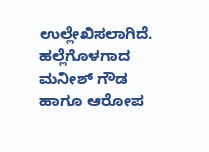ಉಲ್ಲೇಖಿಸಲಾಗಿದೆ. ಹಲ್ಲೆಗೊಳಗಾದ ಮನೀಶ್ ಗೌಡ ಹಾಗೂ ಆರೋಪ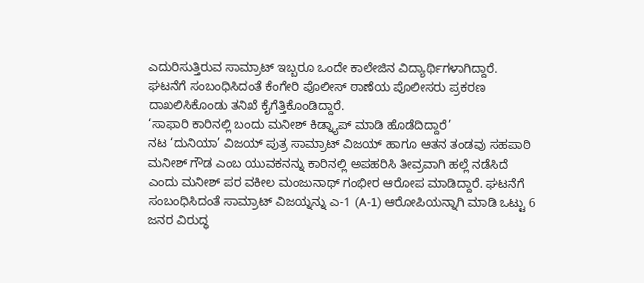ಎದುರಿಸುತ್ತಿರುವ ಸಾಮ್ರಾಟ್ ಇಬ್ಬರೂ ಒಂದೇ ಕಾಲೇಜಿನ ವಿದ್ಯಾರ್ಥಿಗಳಾಗಿದ್ದಾರೆ. ಘಟನೆಗೆ ಸಂಬಂಧಿಸಿದಂತೆ ಕೆಂಗೇರಿ ಪೊಲೀಸ್ ಠಾಣೆಯ ಪೊಲೀಸರು ಪ್ರಕರಣ ದಾಖಲಿಸಿಕೊಂಡು ತನಿಖೆ ಕೈಗೆತ್ತಿಕೊಂಡಿದ್ದಾರೆ.
‘ಸಾಫಾರಿ ಕಾರಿನಲ್ಲಿ ಬಂದು ಮನೀಶ್ ಕಿಡ್ನ್ಯಾಪ್ ಮಾಡಿ ಹೊಡೆದಿದ್ದಾರೆ’
ನಟ ‘ದುನಿಯಾ’ ವಿಜಯ್ ಪುತ್ರ ಸಾಮ್ರಾಟ್ ವಿಜಯ್ ಹಾಗೂ ಆತನ ತಂಡವು ಸಹಪಾಠಿ ಮನೀಶ್ ಗೌಡ ಎಂಬ ಯುವಕನನ್ನು ಕಾರಿನಲ್ಲಿ ಅಪಹರಿಸಿ ತೀವ್ರವಾಗಿ ಹಲ್ಲೆ ನಡೆಸಿದೆ ಎಂದು ಮನೀಶ್ ಪರ ವಕೀಲ ಮಂಜುನಾಥ್ ಗಂಭೀರ ಆರೋಪ ಮಾಡಿದ್ದಾರೆ. ಘಟನೆಗೆ ಸಂಬಂಧಿಸಿದಂತೆ ಸಾಮ್ರಾಟ್ ವಿಜಯ್ನನ್ನು ಎ-1 (A-1) ಆರೋಪಿಯನ್ನಾಗಿ ಮಾಡಿ ಒಟ್ಟು 6 ಜನರ ವಿರುದ್ಧ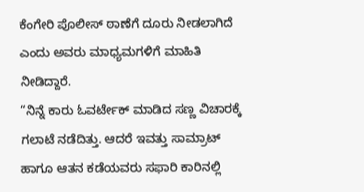ಕೆಂಗೇರಿ ಪೊಲೀಸ್ ಠಾಣೆಗೆ ದೂರು ನೀಡಲಾಗಿದೆ ಎಂದು ಅವರು ಮಾಧ್ಯಮಗಳಿಗೆ ಮಾಹಿತಿ ನೀಡಿದ್ದಾರೆ.
“ನಿನ್ನೆ ಕಾರು ಓವರ್ಟೇಕ್ ಮಾಡಿದ ಸಣ್ಣ ವಿಚಾರಕ್ಕೆ ಗಲಾಟೆ ನಡೆದಿತ್ತು. ಆದರೆ ಇವತ್ತು ಸಾಮ್ರಾಟ್ ಹಾಗೂ ಆತನ ಕಡೆಯವರು ಸಫಾರಿ ಕಾರಿನಲ್ಲಿ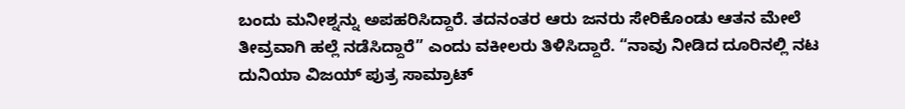ಬಂದು ಮನೀಶ್ನನ್ನು ಅಪಹರಿಸಿದ್ದಾರೆ. ತದನಂತರ ಆರು ಜನರು ಸೇರಿಕೊಂಡು ಆತನ ಮೇಲೆ ತೀವ್ರವಾಗಿ ಹಲ್ಲೆ ನಡೆಸಿದ್ದಾರೆ” ಎಂದು ವಕೀಲರು ತಿಳಿಸಿದ್ದಾರೆ. “ನಾವು ನೀಡಿದ ದೂರಿನಲ್ಲಿ ನಟ ದುನಿಯಾ ವಿಜಯ್ ಪುತ್ರ ಸಾಮ್ರಾಟ್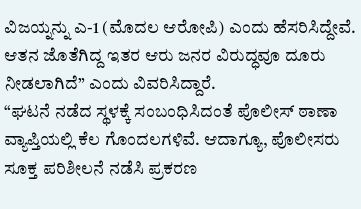ವಿಜಯ್ನನ್ನು ಎ-1 (ಮೊದಲ ಆರೋಪಿ) ಎಂದು ಹೆಸರಿಸಿದ್ದೇವೆ. ಆತನ ಜೊತೆಗಿದ್ದ ಇತರ ಆರು ಜನರ ವಿರುದ್ಧವೂ ದೂರು ನೀಡಲಾಗಿದೆ” ಎಂದು ವಿವರಿಸಿದ್ದಾರೆ.
“ಘಟನೆ ನಡೆದ ಸ್ಥಳಕ್ಕೆ ಸಂಬಂಧಿಸಿದಂತೆ ಪೊಲೀಸ್ ಠಾಣಾ ವ್ಯಾಪ್ತಿಯಲ್ಲಿ ಕೆಲ ಗೊಂದಲಗಳಿವೆ. ಆದಾಗ್ಯೂ, ಪೊಲೀಸರು ಸೂಕ್ತ ಪರಿಶೀಲನೆ ನಡೆಸಿ ಪ್ರಕರಣ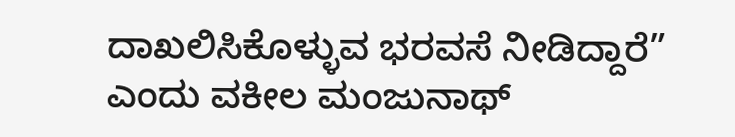ದಾಖಲಿಸಿಕೊಳ್ಳುವ ಭರವಸೆ ನೀಡಿದ್ದಾರೆ” ಎಂದು ವಕೀಲ ಮಂಜುನಾಥ್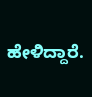ಹೇಳಿದ್ದಾರೆ.